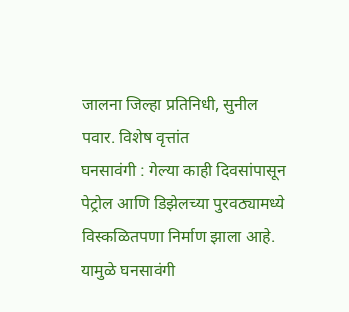जालना जिल्हा प्रतिनिधी, सुनील पवार. विशेष वृत्तांत
घनसावंगी : गेल्या काही दिवसांपासून पेट्रोल आणि डिझेलच्या पुरवठ्यामध्ये विस्कळितपणा निर्माण झाला आहे. यामुळे घनसावंगी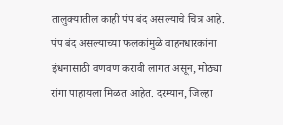तालुक्यातील काही पंप बंद असल्याचे चित्र आहे. पंप बंद असल्याच्या फलकांमुळे वाहनधारकांना इंधनासाठी वणवण करावी लागत असून, मोठ्या रांगा पाहायला मिळत आहेत. दरम्यान, जिल्हा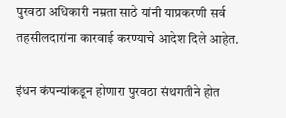पुरवठा अधिकारी नम्रता साठे यांनी याप्रकरणी सर्व तहसीलदारांना कारवाई करण्याचे आदेश दिले आहेत.

इंधन कंपन्यांकडून होणारा पुरवठा संथगतीने होत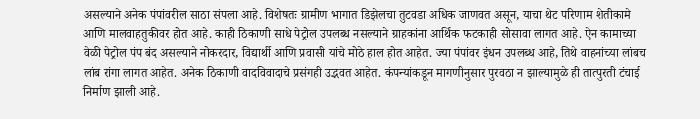असल्याने अनेक पंपांवरील साठा संपला आहे. विशेषतः ग्रामीण भागात डिझेलचा तुटवडा अधिक जाणवत असून, याचा थेट परिणाम शेतीकामे आणि मालवाहतुकीवर होत आहे. काही ठिकाणी साधे पेट्रोल उपलब्ध नसल्याने ग्राहकांना आर्थिक फटकाही सोसावा लागत आहे. ऐन कामाच्या वेळी पेट्रोल पंप बंद असल्याने नोकरदार, विद्यार्थी आणि प्रवासी यांचे मोठे हाल होत आहेत. ज्या पंपांवर इंधन उपलब्ध आहे, तिथे वाहनांच्या लांबच लांब रांगा लागत आहेत. अनेक ठिकाणी वादविवादाचे प्रसंगही उद्भवत आहेत. कंपन्यांकडून मागणीनुसार पुरवठा न झाल्यामुळे ही तात्पुरती टंचाई निर्माण झाली आहे.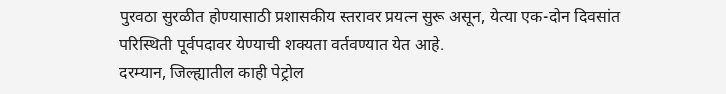पुरवठा सुरळीत होण्यासाठी प्रशासकीय स्तरावर प्रयत्न सुरू असून, येत्या एक-दोन दिवसांत परिस्थिती पूर्वपदावर येण्याची शक्यता वर्तवण्यात येत आहे.
दरम्यान, जिल्ह्यातील काही पेट्रोल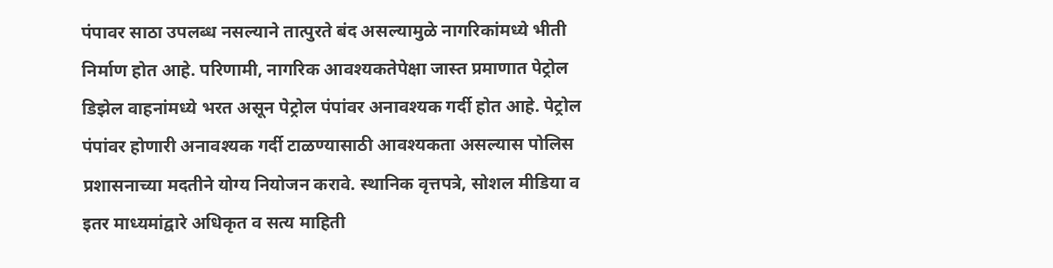पंपावर साठा उपलब्ध नसल्याने तात्पुरते बंद असल्यामुळे नागरिकांमध्ये भीती निर्माण होत आहे. परिणामी, नागरिक आवश्यकतेपेक्षा जास्त प्रमाणात पेट्रोल डिझेल वाहनांमध्ये भरत असून पेट्रोल पंपांवर अनावश्यक गर्दी होत आहे. पेट्रोल पंपांवर होणारी अनावश्यक गर्दी टाळण्यासाठी आवश्यकता असल्यास पोलिस प्रशासनाच्या मदतीने योग्य नियोजन करावे. स्थानिक वृत्तपत्रे, सोशल मीडिया व इतर माध्यमांद्वारे अधिकृत व सत्य माहिती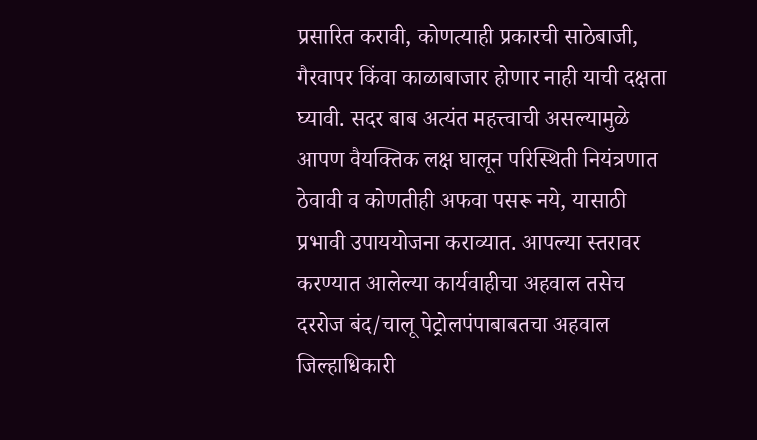प्रसारित करावी, कोणत्याही प्रकारची साठेबाजी, गैरवापर किंवा काळाबाजार होणार नाही याची दक्षता घ्यावी. सदर बाब अत्यंत महत्त्वाची असल्यामुळे आपण वैयक्तिक लक्ष घालून परिस्थिती नियंत्रणात ठेवावी व कोणतीही अफवा पसरू नये, यासाठी प्रभावी उपाययोजना कराव्यात. आपल्या स्तरावर करण्यात आलेल्या कार्यवाहीचा अहवाल तसेच दररोज बंद/चालू पेट्रोलपंपाबाबतचा अहवाल जिल्हाधिकारी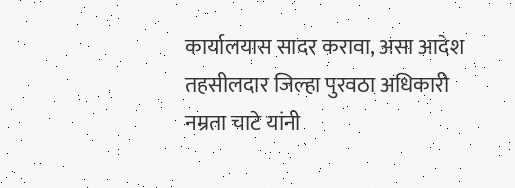कार्यालयास सादर करावा, असा आदेश तहसीलदार जिल्हा पुरवठा अधिकारी नम्रता चाटे यांनी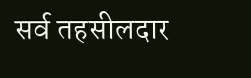सर्व तहसीलदार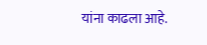यांना काढला आहे.